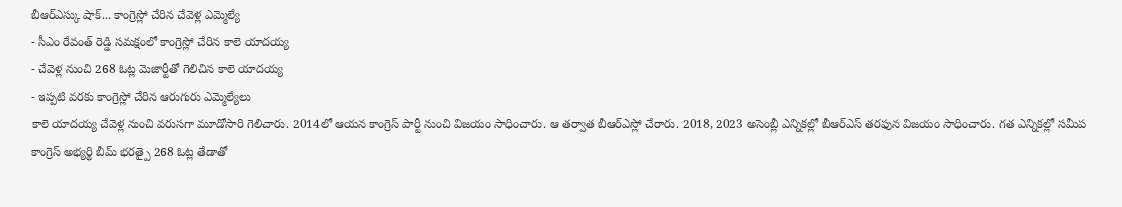బీఆర్ఎస్కు షాక్... కాంగ్రెస్లో చేరిన చేవెళ్ల ఎమ్మెల్యే
- సీఎం రేవంత్ రెడ్డి సమక్షంలో కాంగ్రెస్లో చేరిన కాలె యాదయ్య
- చేవెళ్ల నుంచి 268 ఓట్ల మెజార్టీతో గెలిచిన కాలె యాదయ్య
- ఇప్పటి వరకు కాంగ్రెస్లో చేరిన ఆరుగురు ఎమ్మెల్యేలు
కాలె యాదయ్య చేవెళ్ల నుంచి వరుసగా మూడోసారి గెలిచారు. 2014లో ఆయన కాంగ్రెస్ పార్టీ నుంచి విజయం సాధించారు. ఆ తర్వాత బీఆర్ఎస్లో చేరారు. 2018, 2023 అసెంబ్లీ ఎన్నికల్లో బీఆర్ఎస్ తరఫున విజయం సాధించారు. గత ఎన్నికల్లో సమీప కాంగ్రెస్ అభ్యర్థి బీమ్ భరత్పై 268 ఓట్ల తేడాతో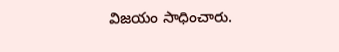విజయం సాధించారు.